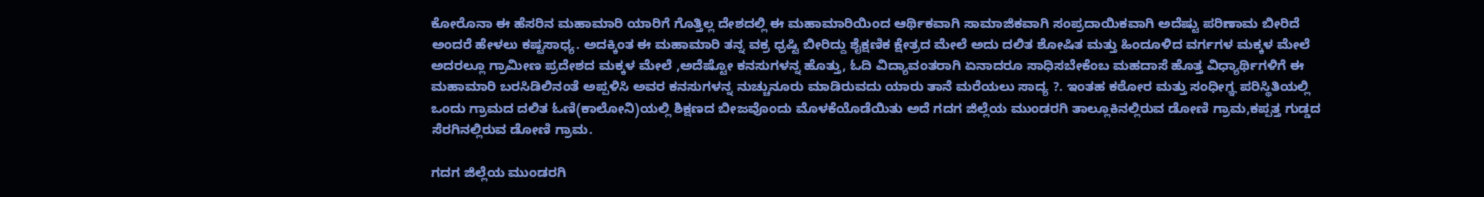ಕೋರೊನಾ ಈ ಹೆಸರಿನ ಮಹಾಮಾರಿ ಯಾರಿಗೆ ಗೊತ್ತಿಲ್ಲ ದೇಶದಲ್ಲಿ ಈ ಮಹಾಮಾರಿಯಿಂದ ಆರ್ಥಿಕವಾಗಿ ಸಾಮಾಜಿಕವಾಗಿ ಸಂಪ್ರದಾಯಿಕವಾಗಿ ಅದೆಷ್ಟು ಪರಿಣಾಮ ಬೀರಿದೆ ಅಂದರೆ ಹೇಳಲು ಕಷ್ಟಸಾಧ್ಯ. ಅದಕ್ಕಿಂತ ಈ ಮಹಾಮಾರಿ ತನ್ನ ವಕ್ರ ಧ್ರಷ್ಟಿ ಬೀರಿದ್ದು ಶೈಕ್ಷಣಿಕ ಕ್ಷೇತ್ರದ ಮೇಲೆ ಅದು ದಲಿತ ಶೋಷಿತ ಮತ್ತು ಹಿಂದೂಳಿದ ವರ್ಗಗಳ ಮಕ್ಕಳ ಮೇಲೆ ಅದರಲ್ಲೂ ಗ್ರಾಮೀಣ ಪ್ರದೇಶದ ಮಕ್ಕಳ ಮೇಲೆ ,ಅದೆಷ್ಟೋ ಕನಸುಗಳನ್ನ ಹೊತ್ತು, ಓದಿ ವಿದ್ಯಾವಂತರಾಗಿ ಏನಾದರೂ ಸಾಧಿಸಬೇಕೆಂಬ ಮಹದಾಸೆ ಹೊತ್ತ ವಿಧ್ಯಾರ್ಥಿಗಳಿಗೆ ಈ ಮಹಾಮಾರಿ ಬರಸಿಡಿಲಿನಂತೆ ಅಪ್ಪಳಿಸಿ ಅವರ ಕನಸುಗಳನ್ನ ನುಚ್ಚುನೂರು ಮಾಡಿರುವದು ಯಾರು ತಾನೆ ಮರೆಯಲು ಸಾದ್ಯ ?. ಇಂತಹ ಕಠೋರ ಮತ್ತು ಸಂಧೀಗ್ಞ ಪರಿಸ್ಥಿತಿಯಲ್ಲಿ ಒಂದು ಗ್ರಾಮದ ದಲಿತ ಓಣಿ(ಕಾಲೋನಿ)ಯಲ್ಲಿ ಶಿಕ್ಷಣದ ಬೀಜವೊಂದು ಮೊಳಕೆಯೊಡೆಯಿತು ಅದೆ ಗದಗ ಜಿಲ್ಲೆಯ ಮುಂಡರಗಿ ತಾಲ್ಲೂಕಿನಲ್ಲಿರುವ ಡೋಣಿ ಗ್ರಾಮ,ಕಪ್ಪತ್ತ ಗುಡ್ಡದ ಸೆರಗಿನಲ್ಲಿರುವ ಡೋಣಿ ಗ್ರಾಮ.

ಗದಗ ಜಿಲ್ಲೆಯ ಮುಂಡರಗಿ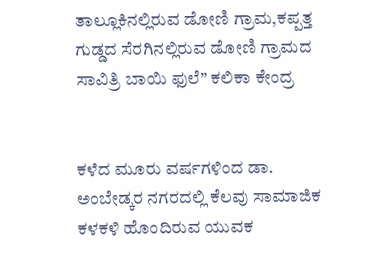ತಾಲ್ಲೂಕಿನಲ್ಲಿರುವ ಡೋಣಿ ಗ್ರಾಮ,ಕಪ್ಪತ್ತ ಗುಡ್ಡದ ಸೆರಗಿನಲ್ಲಿರುವ ಡೋಣಿ ಗ್ರಾಮದ ಸಾವಿತ್ರಿ ಬಾಯಿ ಫುಲೆ” ಕಲಿಕಾ ಕೇಂದ್ರ


ಕಳೆದ ಮೂರು ವರ್ಷಗಳಿಂದ ಡಾ. ಅಂಬೇಡ್ಕರ ನಗರದಲ್ಲಿ ಕೆಲವು ಸಾಮಾಜಿಕ ಕಳಕಳಿ ಹೊಂದಿರುವ ಯುವಕ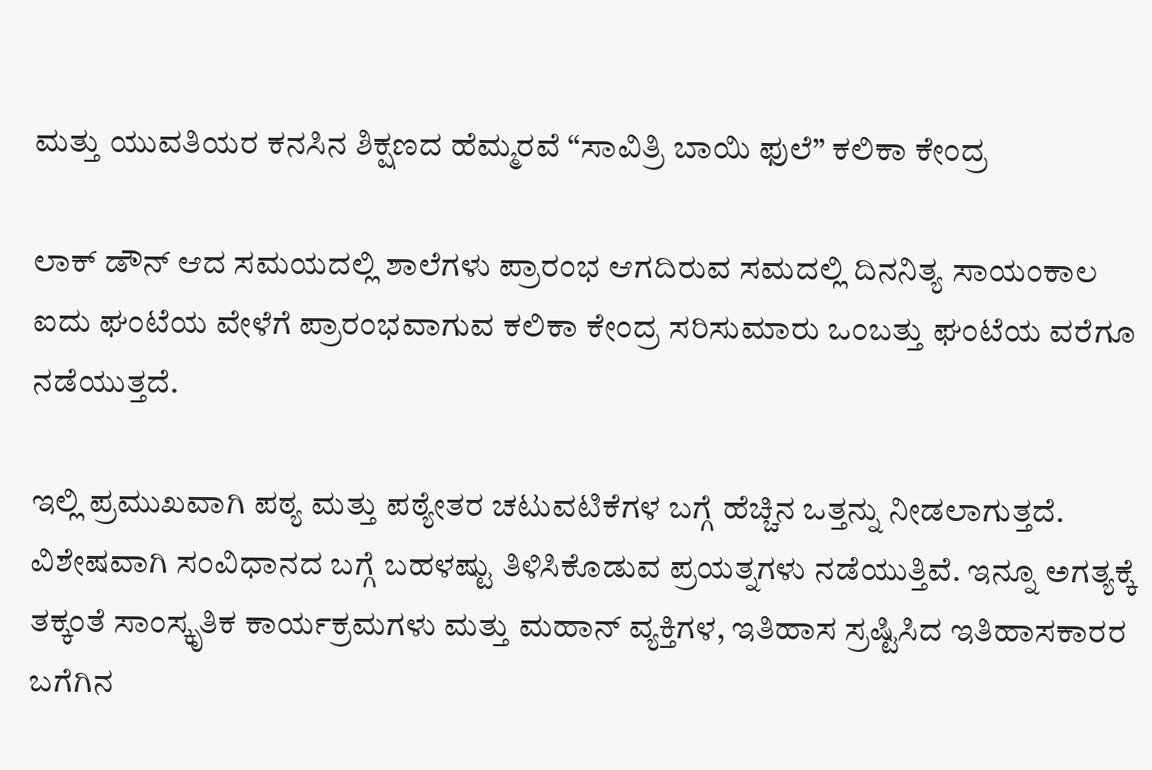ಮತ್ತು ಯುವತಿಯರ ಕನಸಿನ ಶಿಕ್ಷಣದ ಹೆಮ್ಮರವೆ “ಸಾವಿತ್ರಿ ಬಾಯಿ ಫುಲೆ” ಕಲಿಕಾ ಕೇಂದ್ರ

ಲಾಕ್ ಡೌನ್ ಆದ ಸಮಯದಲ್ಲಿ ಶಾಲೆಗಳು ಪ್ರಾರಂಭ ಆಗದಿರುವ ಸಮದಲ್ಲಿ ದಿನನಿತ್ಯ ಸಾಯಂಕಾಲ ಐದು ಘಂಟೆಯ ವೇಳೆಗೆ ಪ್ರಾರಂಭವಾಗುವ ಕಲಿಕಾ ಕೇಂದ್ರ ಸರಿಸುಮಾರು ಒಂಬತ್ತು ಘಂಟೆಯ ವರೆಗೂ ನಡೆಯುತ್ತದೆ.

ಇಲ್ಲಿ ಪ್ರಮುಖವಾಗಿ ಪಠ್ಯ ಮತ್ತು ಪಠ್ಯೇತರ ಚಟುವಟಿಕೆಗಳ ಬಗ್ಗೆ ಹೆಚ್ಚಿನ ಒತ್ತನ್ನು ನೀಡಲಾಗುತ್ತದೆ. ವಿಶೇಷವಾಗಿ ಸಂವಿಧಾನದ ಬಗ್ಗೆ ಬಹಳಷ್ಟು ತಿಳಿಸಿಕೊಡುವ ಪ್ರಯತ್ನಗಳು ನಡೆಯುತ್ತಿವೆ. ಇನ್ನೂ ಅಗತ್ಯಕ್ಕೆ ತಕ್ಕಂತೆ ಸಾಂಸ್ಕೃತಿಕ ಕಾರ್ಯಕ್ರಮಗಳು ಮತ್ತು ಮಹಾನ್ ವ್ಯಕ್ತಿಗಳ, ಇತಿಹಾಸ ಸ್ರಷ್ಟಿಸಿದ ಇತಿಹಾಸಕಾರರ ಬಗೆಗಿನ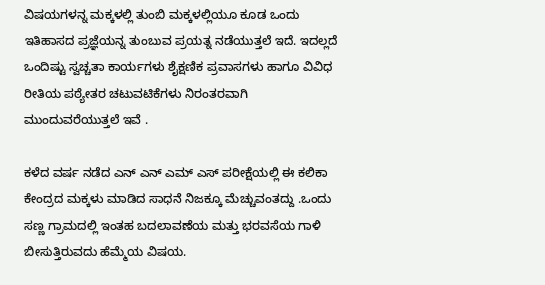ವಿಷಯಗಳನ್ನ ಮಕ್ಕಳಲ್ಲಿ ತುಂಬಿ ಮಕ್ಕಳಲ್ಲಿಯೂ ಕೂಡ ಒಂದು ಇತಿಹಾಸದ ಪ್ರಜ್ಞೆಯನ್ನ ತುಂಬುವ ಪ್ರಯತ್ನ ನಡೆಯುತ್ತಲೆ ಇದೆ. ಇದಲ್ಲದೆ ಒಂದಿಷ್ಟು ಸ್ವಚ್ಚತಾ ಕಾರ್ಯಗಳು ಶೈಕ್ಷಣಿಕ ಪ್ರವಾಸಗಳು ಹಾಗೂ ವಿವಿಧ ರೀತಿಯ ಪಠ್ಯೇತರ ಚಟುವಟಿಕೆಗಳು ನಿರಂತರವಾಗಿ ಮುಂದುವರೆಯುತ್ತಲೆ ಇವೆ .

ಕಳೆದ ವರ್ಷ ನಡೆದ ಎನ್ ಎನ್ ಎಮ್ ಎಸ್ ಪರೀಕ್ಷೆಯಲ್ಲಿ ಈ ಕಲಿಕಾ ಕೇಂದ್ರದ ಮಕ್ಕಳು ಮಾಡಿದ ಸಾಧನೆ ನಿಜಕ್ಕೂ ಮೆಚ್ಚುವಂತದ್ದು .ಒಂದು ಸಣ್ಣ ಗ್ರಾಮದಲ್ಲಿ ಇಂತಹ ಬದಲಾವಣೆಯ ಮತ್ತು ಭರವಸೆಯ ಗಾಳಿ ಬೀಸುತ್ತಿರುವದು ಹೆಮ್ಮೆಯ ವಿಷಯ.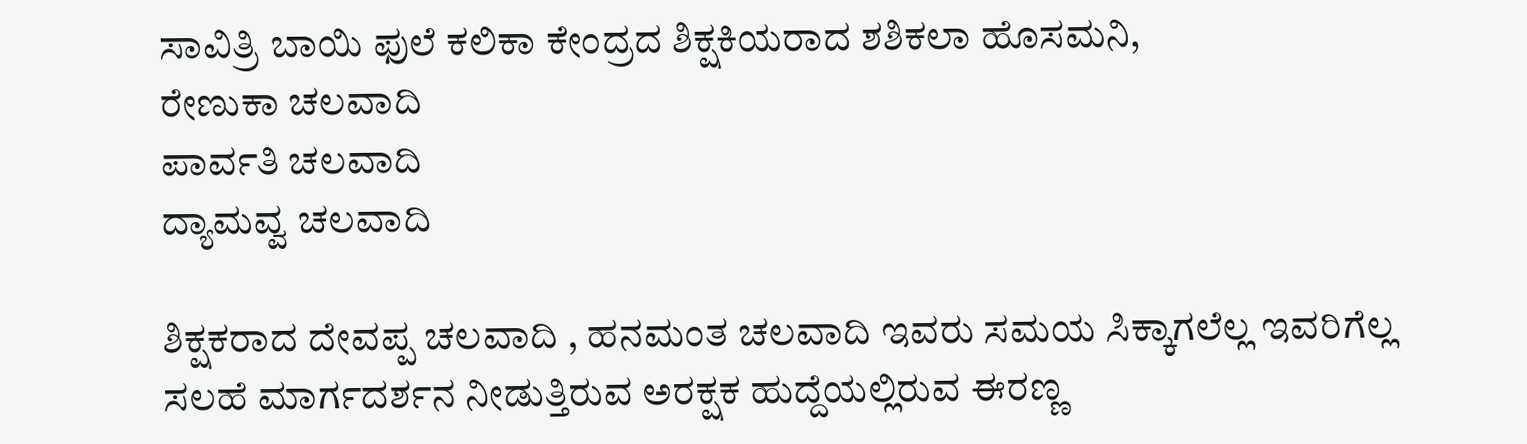ಸಾವಿತ್ರಿ ಬಾಯಿ ಫುಲೆ ಕಲಿಕಾ ಕೇಂದ್ರದ ಶಿಕ್ಷಕಿಯರಾದ ಶಶಿಕಲಾ ಹೊಸಮನಿ,
ರೇಣುಕಾ ಚಲವಾದಿ
ಪಾರ್ವತಿ ಚಲವಾದಿ
ದ್ಯಾಮವ್ವ ಚಲವಾದಿ

ಶಿಕ್ಷಕರಾದ ದೇವಪ್ಪ ಚಲವಾದಿ , ಹನಮಂತ ಚಲವಾದಿ ಇವರು ಸಮಯ ಸಿಕ್ಕಾಗಲೆಲ್ಲ ಇವರಿಗೆಲ್ಲ ಸಲಹೆ ಮಾರ್ಗದರ್ಶನ ನೀಡುತ್ತಿರುವ ಅರಕ್ಷಕ ಹುದ್ದೆಯಲ್ಲಿರುವ ಈರಣ್ಣ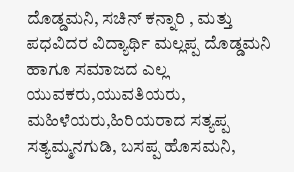ದೊಡ್ಡಮನಿ, ಸಚಿನ್ ಕನ್ನಾರಿ , ಮತ್ತು ಪಧವಿದರ ವಿದ್ಯಾರ್ಥಿ ಮಲ್ಲಪ್ಪ ದೊಡ್ಡಮನಿ ಹಾಗೂ ಸಮಾಜದ ಎಲ್ಲ ಯುವಕರು,ಯುವತಿಯರು, ಮಹಿಳೆಯರು,ಹಿರಿಯರಾದ ಸತ್ಯಪ್ಪ ಸತ್ಯಮ್ಮನಗುಡಿ, ಬಸಪ್ಪ ಹೊಸಮನಿ,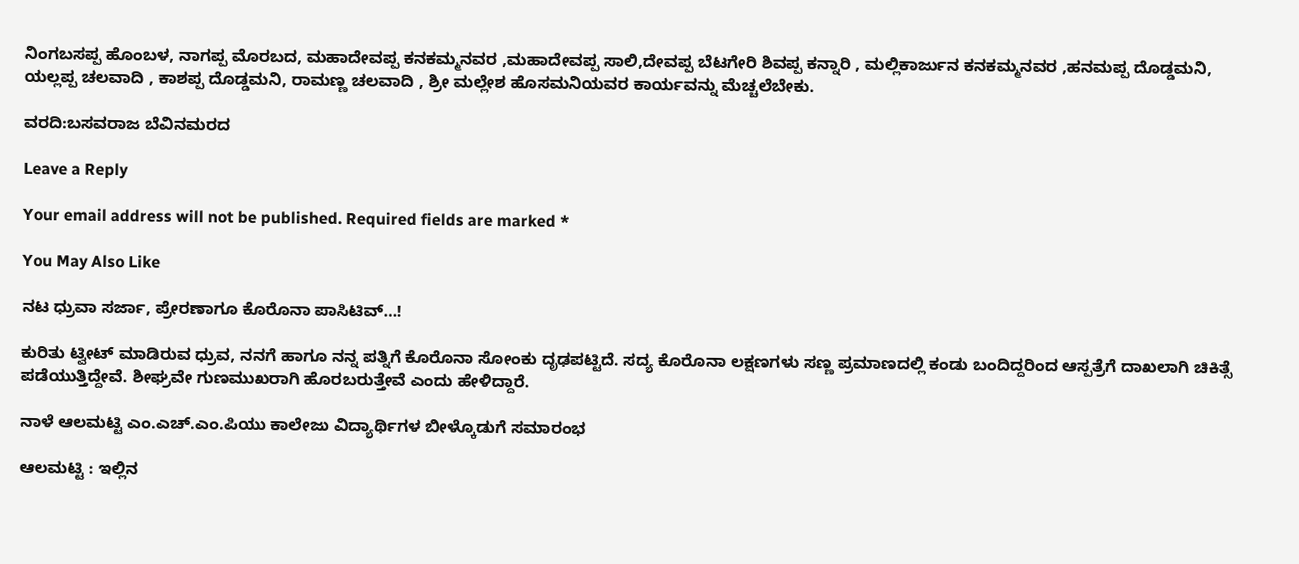ನಿಂಗಬಸಪ್ಪ ಹೊಂಬಳ, ನಾಗಪ್ಪ ಮೊರಬದ, ಮಹಾದೇವಪ್ಪ ಕನಕಮ್ಮನವರ ,ಮಹಾದೇವಪ್ಪ ಸಾಲಿ,ದೇವಪ್ಪ ಬೆಟಗೇರಿ ಶಿವಪ್ಪ ಕನ್ನಾರಿ , ಮಲ್ಲಿಕಾರ್ಜುನ ಕನಕಮ್ಮನವರ ,ಹನಮಪ್ಪ ದೊಡ್ಡಮನಿ, ಯಲ್ಲಪ್ಪ ಚಲವಾದಿ , ಕಾಶಪ್ಪ ದೊಡ್ಡಮನಿ, ರಾಮಣ್ಣ ಚಲವಾದಿ , ಶ್ರೀ ಮಲ್ಲೇಶ ಹೊಸಮನಿಯವರ ಕಾರ್ಯವನ್ನು ಮೆಚ್ಚಲೆಬೇಕು.

ವರದಿ:ಬಸವರಾಜ ಬೆವಿನಮರದ

Leave a Reply

Your email address will not be published. Required fields are marked *

You May Also Like

ನಟ ಧ್ರುವಾ ಸರ್ಜಾ, ಪ್ರೇರಣಾಗೂ ಕೊರೊನಾ ಪಾಸಿಟಿವ್…!

ಕುರಿತು ಟ್ವೀಟ್ ಮಾಡಿರುವ ಧ್ರುವ, ನನಗೆ ಹಾಗೂ ನನ್ನ ಪತ್ನಿಗೆ ಕೊರೊನಾ ಸೋಂಕು ದೃಢಪಟ್ಟಿದೆ. ಸದ್ಯ ಕೊರೊನಾ ಲಕ್ಷಣಗಳು ಸಣ್ಣ ಪ್ರಮಾಣದಲ್ಲಿ ಕಂಡು ಬಂದಿದ್ದರಿಂದ ಆಸ್ಪತ್ರೆಗೆ ದಾಖಲಾಗಿ ಚಿಕಿತ್ಸೆ ಪಡೆಯುತ್ತಿದ್ದೇವೆ. ಶೀಘ್ರವೇ ಗುಣಮುಖರಾಗಿ ಹೊರಬರುತ್ತೇವೆ ಎಂದು ಹೇಳಿದ್ದಾರೆ.

ನಾಳೆ ಆಲಮಟ್ಟಿ ಎಂ.ಎಚ್.ಎಂ.ಪಿಯು ಕಾಲೇಜು ವಿದ್ಯಾರ್ಥಿಗಳ ಬೀಳ್ಕೊಡುಗೆ ಸಮಾರಂಭ

ಆಲಮಟ್ಟಿ : ಇಲ್ಲಿನ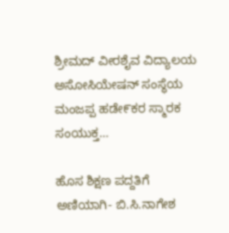ಶ್ರೀಮದ್ ವೀರಶೈವ ವಿದ್ಯಾಲಯ ಅಸೋಸಿಯೇಷನ್ ಸಂಸ್ಥೆಯ ಮಂಜಪ್ಪ ಹಡೇ೯ಕರ ಸ್ಮಾರಕ ಸಂಯುಕ್ತ…

ಹೊಸ ಶಿಕ್ಷಣ ಪದ್ದತಿಗೆ ಅಣಿಯಾಗಿ- ಬಿ.ಸಿ.ನಾಗೇಶ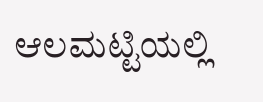ಆಲಮಟ್ಟಿಯಲ್ಲಿ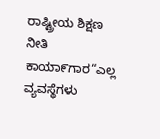ರಾಷ್ಟ್ರೀಯ ಶಿಕ್ಷಣ ನೀತಿ ಕಾಯಾ೯ಗಾರ“ಎಲ್ಲ ವ್ಯವಸ್ಥೆಗಳು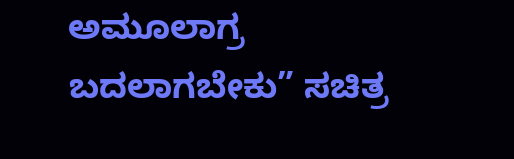ಅಮೂಲಾಗ್ರ ಬದಲಾಗಬೇಕು” ಸಚಿತ್ರ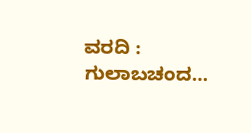ವರದಿ : ಗುಲಾಬಚಂದ…